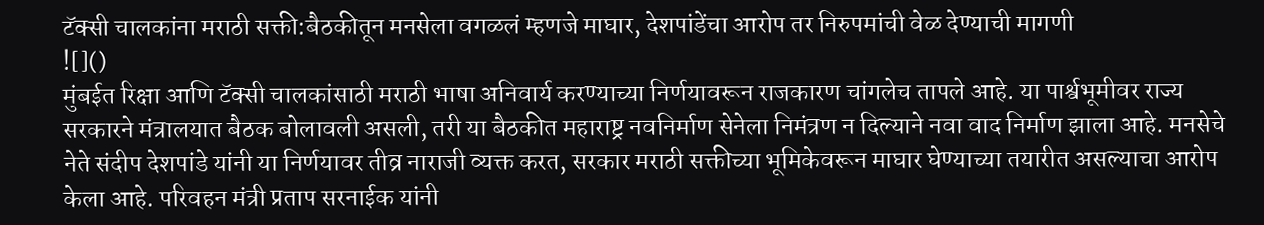टॅक्सी चालकांना मराठी सक्ती:बैठकीतून मनसेला वगळलं म्हणजे माघार, देशपांडेंचा आरोप तर निरुपमांची वेळ देण्याची मागणी
![]()
मुंबईत रिक्षा आणि टॅक्सी चालकांसाठी मराठी भाषा अनिवार्य करण्याच्या निर्णयावरून राजकारण चांगलेच तापले आहे. या पार्श्वभूमीवर राज्य सरकारने मंत्रालयात बैठक बोलावली असली, तरी या बैठकीत महाराष्ट्र नवनिर्माण सेनेला निमंत्रण न दिल्याने नवा वाद निर्माण झाला आहे. मनसेचे नेते संदीप देशपांडे यांनी या निर्णयावर तीव्र नाराजी व्यक्त करत, सरकार मराठी सक्तीच्या भूमिकेवरून माघार घेण्याच्या तयारीत असल्याचा आरोप केला आहे. परिवहन मंत्री प्रताप सरनाईक यांनी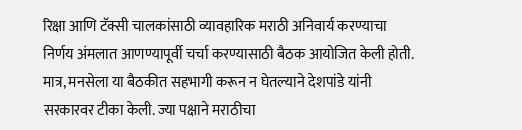रिक्षा आणि टॅक्सी चालकांसाठी व्यावहारिक मराठी अनिवार्य करण्याचा निर्णय अंमलात आणण्यापूर्वी चर्चा करण्यासाठी बैठक आयोजित केली होती. मात्र, मनसेला या बैठकीत सहभागी करून न घेतल्याने देशपांडे यांनी सरकारवर टीका केली. ज्या पक्षाने मराठीचा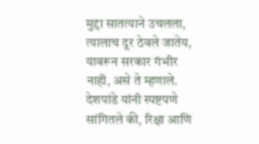मुद्दा सातत्याने उचलला, त्यालाच दूर ठेवले जातेय, यावरून सरकार गंभीर नाही, असे ते म्हणाले. देशपांडे यांनी स्पष्टपणे सांगितले की, रिक्षा आणि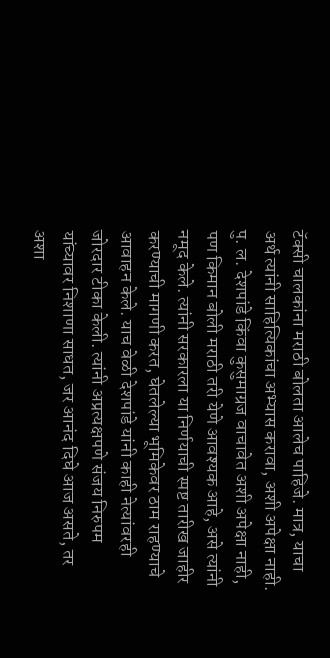टॅक्सी चालकांना मराठी बोलता आलेच पाहिजे. मात्र, याचा अर्थ त्यांनी साहित्यिकांचा अभ्यास करावा, अशी अपेक्षा नाही. पु. ल. देशपांडे किंवा कुसुमाग्रज वाचावेत अशी अपेक्षा नाही, पण किमान बोली मराठी तरी येणे आवश्यक आहे, असे त्यांनी नमूद केले. त्यांनी सरकारला या निर्णयाची स्पष्ट तारीख जाहीर करण्याची मागणी करत, घेतलेल्या भूमिकेवर ठाम राहण्याचे आवाहन केले. याच वेळी देशपांडे यांनी काही नेत्यांवरही जोरदार टीका केली. त्यांनी अप्रत्यक्षपणे संजय निरुपम यांच्यावर निशाणा साधत, जर आनंद दिघे आज असते, तर अशा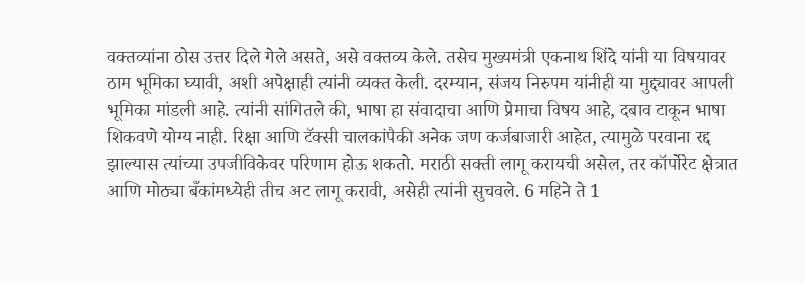वक्तव्यांना ठोस उत्तर दिले गेले असते, असे वक्तव्य केले. तसेच मुख्यमंत्री एकनाथ शिंदे यांनी या विषयावर ठाम भूमिका घ्यावी, अशी अपेक्षाही त्यांनी व्यक्त केली. दरम्यान, संजय निरुपम यांनीही या मुद्द्यावर आपली भूमिका मांडली आहे. त्यांनी सांगितले की, भाषा हा संवादाचा आणि प्रेमाचा विषय आहे, दबाव टाकून भाषा शिकवणे योग्य नाही. रिक्षा आणि टॅक्सी चालकांपैकी अनेक जण कर्जबाजारी आहेत, त्यामुळे परवाना रद्द झाल्यास त्यांच्या उपजीविकेवर परिणाम होऊ शकतो. मराठी सक्ती लागू करायची असेल, तर कॉर्पोरेट क्षेत्रात आणि मोठ्या बँकांमध्येही तीच अट लागू करावी, असेही त्यांनी सुचवले. 6 महिने ते 1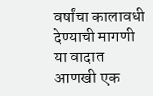वर्षांचा कालावधी देण्याची मागणी या वादात आणखी एक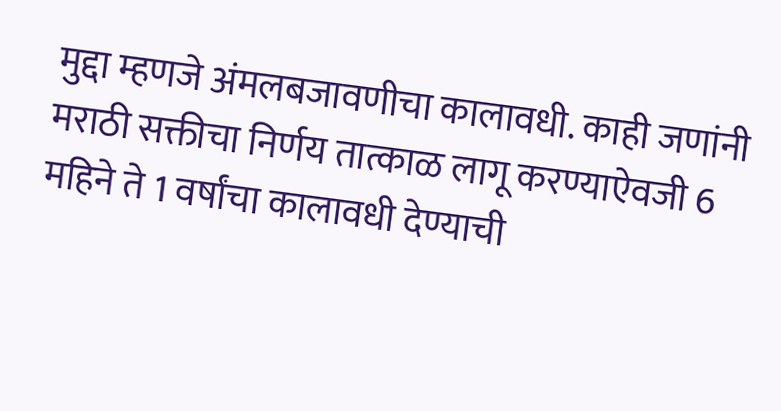मुद्दा म्हणजे अंमलबजावणीचा कालावधी. काही जणांनी मराठी सक्तीचा निर्णय तात्काळ लागू करण्याऐवजी 6 महिने ते 1 वर्षांचा कालावधी देण्याची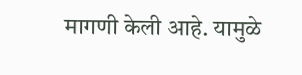मागणी केली आहे. यामुळे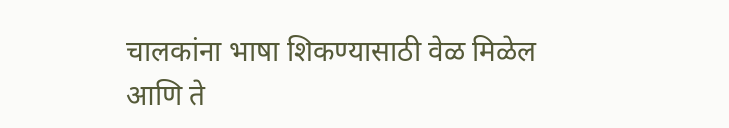चालकांना भाषा शिकण्यासाठी वेळ मिळेल आणि ते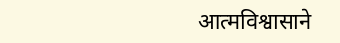आत्मविश्वासाने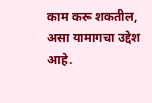काम करू शकतील, असा यामागचा उद्देश आहे.